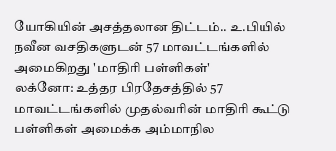யோகியின் அசத்தலான திட்டம்.. உ.பியில் நவீன வசதிகளுடன் 57 மாவட்டங்களில் அமைகிறது 'மாதிரி பள்ளிகள்'
லக்னோ: உத்தர பிரதேசத்தில் 57 மாவட்டங்களில் முதல்வரின் மாதிரி கூட்டு பள்ளிகள் அமைக்க அம்மாநில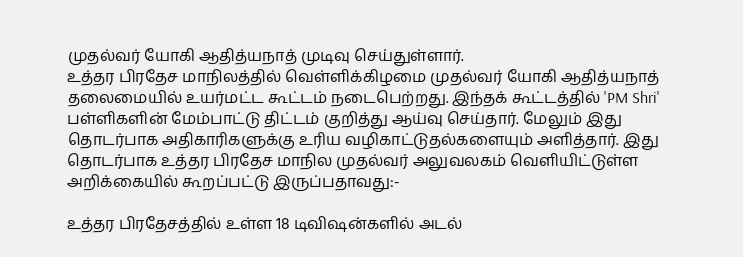முதல்வர் யோகி ஆதித்யநாத் முடிவு செய்துள்ளார்.
உத்தர பிரதேச மாநிலத்தில் வெள்ளிக்கிழமை முதல்வர் யோகி ஆதித்யநாத் தலைமையில் உயர்மட்ட கூட்டம் நடைபெற்றது. இந்தக் கூட்டத்தில் 'PM Shri' பள்ளிகளின் மேம்பாட்டு திட்டம் குறித்து ஆய்வு செய்தார். மேலும் இது தொடர்பாக அதிகாரிகளுக்கு உரிய வழிகாட்டுதல்களையும் அளித்தார். இது தொடர்பாக உத்தர பிரதேச மாநில முதல்வர் அலுவலகம் வெளியிட்டுள்ள அறிக்கையில் கூறப்பட்டு இருப்பதாவது:-

உத்தர பிரதேசத்தில் உள்ள 18 டிவிஷன்களில் அடல்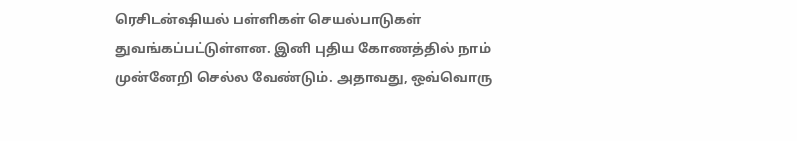ரெசிடன்ஷியல் பள்ளிகள் செயல்பாடுகள் துவங்கப்பட்டுள்ளன. இனி புதிய கோணத்தில் நாம் முன்னேறி செல்ல வேண்டும். அதாவது, ஒவ்வொரு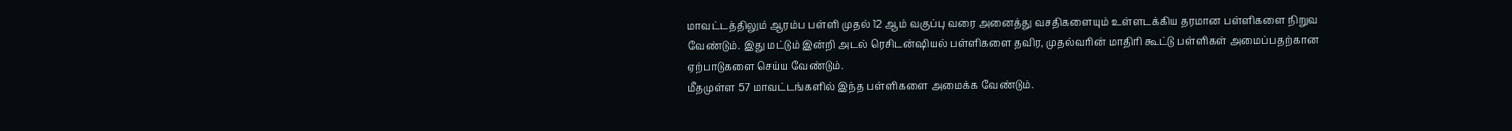மாவட்டத்திலும் ஆரம்ப பள்ளி முதல் 12 ஆம் வகுப்பு வரை அனைத்து வசதிகளையும் உள்ளடக்கிய தரமான பள்ளிகளை நிறுவ வேண்டும். இது மட்டும் இன்றி அடல் ரெசிடன்ஷியல் பள்ளிகளை தவிர, முதல்வரின் மாதிரி கூட்டு பள்ளிகள் அமைப்பதற்கான ஏற்பாடுகளை செய்ய வேண்டும்.
மீதமுள்ள 57 மாவட்டங்களில் இந்த பள்ளிகளை அமைக்க வேண்டும்.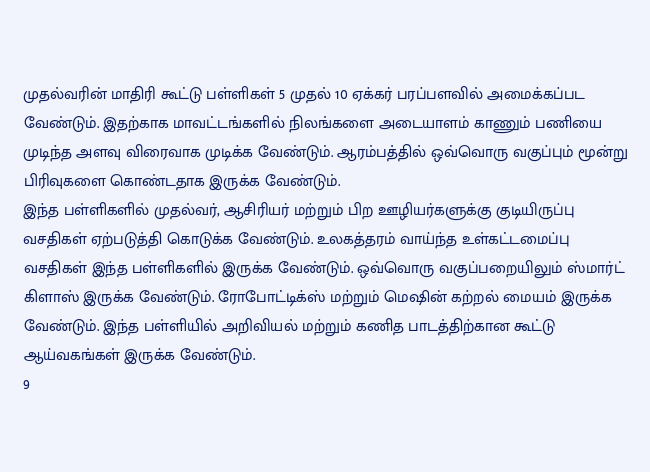முதல்வரின் மாதிரி கூட்டு பள்ளிகள் 5 முதல் 10 ஏக்கர் பரப்பளவில் அமைக்கப்பட வேண்டும். இதற்காக மாவட்டங்களில் நிலங்களை அடையாளம் காணும் பணியை முடிந்த அளவு விரைவாக முடிக்க வேண்டும். ஆரம்பத்தில் ஒவ்வொரு வகுப்பும் மூன்று பிரிவுகளை கொண்டதாக இருக்க வேண்டும்.
இந்த பள்ளிகளில் முதல்வர், ஆசிரியர் மற்றும் பிற ஊழியர்களுக்கு குடியிருப்பு வசதிகள் ஏற்படுத்தி கொடுக்க வேண்டும். உலகத்தரம் வாய்ந்த உள்கட்டமைப்பு வசதிகள் இந்த பள்ளிகளில் இருக்க வேண்டும். ஒவ்வொரு வகுப்பறையிலும் ஸ்மார்ட் கிளாஸ் இருக்க வேண்டும். ரோபோட்டிக்ஸ் மற்றும் மெஷின் கற்றல் மையம் இருக்க வேண்டும். இந்த பள்ளியில் அறிவியல் மற்றும் கணித பாடத்திற்கான கூட்டு ஆய்வகங்கள் இருக்க வேண்டும்.
9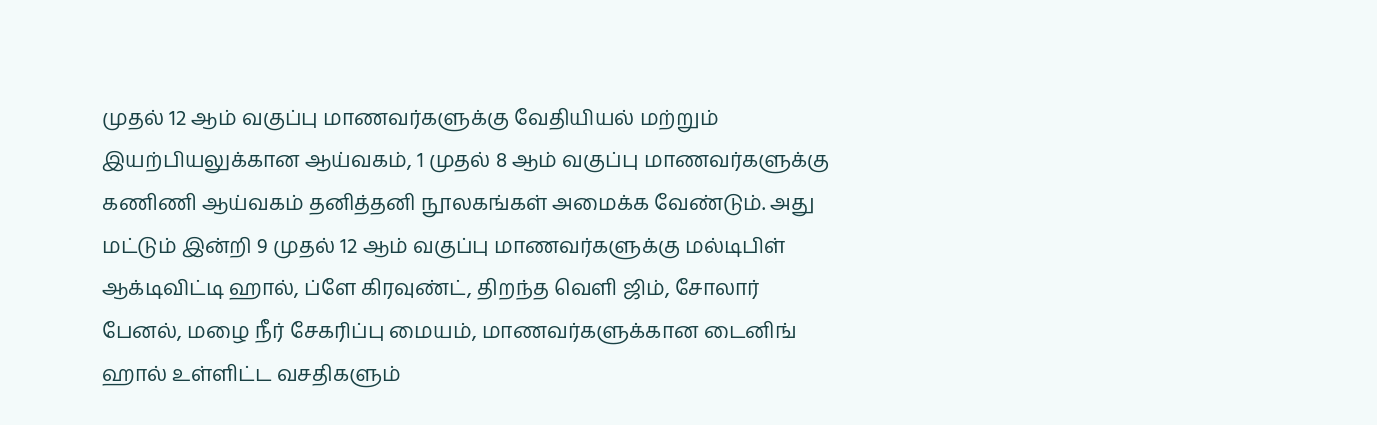முதல் 12 ஆம் வகுப்பு மாணவர்களுக்கு வேதியியல் மற்றும் இயற்பியலுக்கான ஆய்வகம், 1 முதல் 8 ஆம் வகுப்பு மாணவர்களுக்கு கணிணி ஆய்வகம் தனித்தனி நூலகங்கள் அமைக்க வேண்டும். அது மட்டும் இன்றி 9 முதல் 12 ஆம் வகுப்பு மாணவர்களுக்கு மல்டிபிள் ஆக்டிவிட்டி ஹால், ப்ளே கிரவுண்ட், திறந்த வெளி ஜிம், சோலார் பேனல், மழை நீர் சேகரிப்பு மையம், மாணவர்களுக்கான டைனிங் ஹால் உள்ளிட்ட வசதிகளும்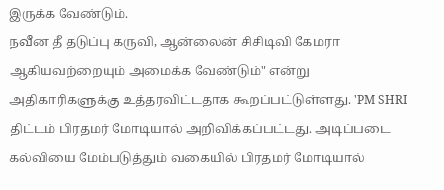இருக்க வேண்டும்.
நவீன தீ தடுப்பு கருவி, ஆன்லைன் சிசிடிவி கேமரா ஆகியவற்றையும் அமைக்க வேண்டும்" என்று அதிகாரிகளுக்கு உத்தரவிட்டதாக கூறப்பட்டுள்ளது. 'PM SHRI திட்டம் பிரதமர் மோடியால் அறிவிக்கப்பட்டது. அடிப்படை கல்வியை மேம்படுத்தும் வகையில் பிரதமர் மோடியால்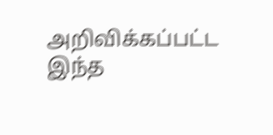அறிவிக்கப்பட்ட இந்த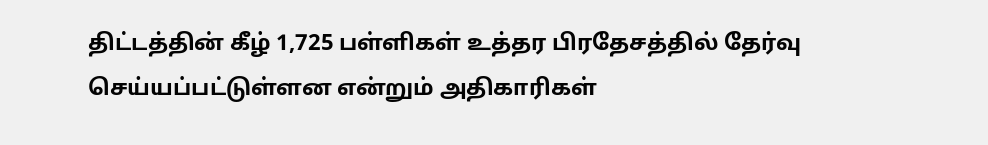திட்டத்தின் கீழ் 1,725 பள்ளிகள் உத்தர பிரதேசத்தில் தேர்வு செய்யப்பட்டுள்ளன என்றும் அதிகாரிகள்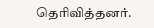தெரிவித்தனர்.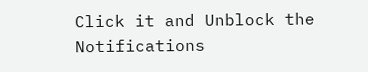Click it and Unblock the Notifications